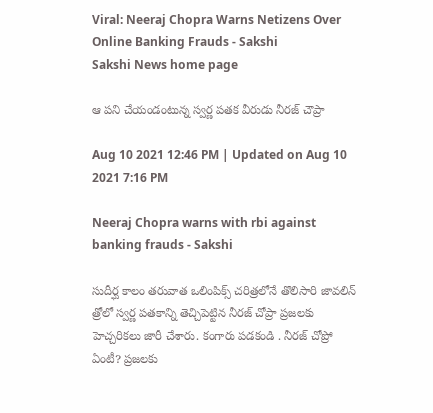Viral: Neeraj Chopra Warns Netizens Over Online Banking Frauds - Sakshi
Sakshi News home page

ఆ పని చేయండంటున్న స్వర్ణ పతక వీరుడు నీరజ్ చౌప్రా

Aug 10 2021 12:46 PM | Updated on Aug 10 2021 7:16 PM

Neeraj Chopra warns with rbi against banking frauds - Sakshi

సుదీర్ఘ కాలం తరువాత ఒలింపిక్స్ చరిత్రలోనే తొలిసారి జావలిన్ త్రోలో స్వర్ణ పతకాన్ని తెచ్చిపెట్టిన నీరజ్ చోప్రా ప్రజలకు హెచ్చరికలు జారీ చేశారు. కంగారు పడకండి . నీరజ్‌ చోప్రో ఏంటీ? ప్రజలకు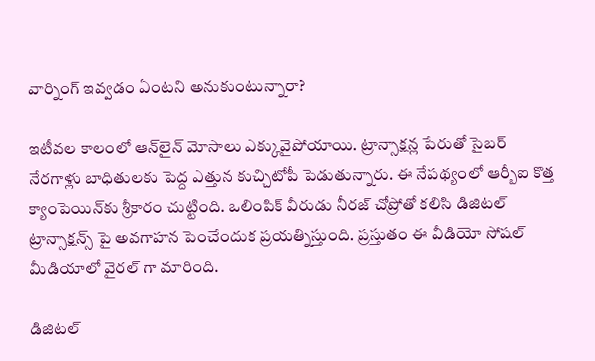వార్నింగ్‌ ఇవ్వడం ఏంటని అనుకుంటున్నారా?

ఇటీవల కాలంలో ఆన్‌లైన్‌ మోసాలు ఎక్కువైపోయాయి. ట్రాన్సాక్షన్ల పేరుతో సైబర్‌ నేరగాళ్లు బాధితులకు పెద్ద ఎత్తున కుచ్చిటోపీ పెడుతున్నారు. ఈ నేపథ్యంలో ఆర్బీఐ కొత్త క్యాంపెయిన్‌కు శ్రీకారం చుట్టింది. ఒలింపిక్‌ వీరుడు నీరజ్‌ చోప్రోతో కలిసి డిజిటల్‌ ట్రాన్సాక్షన్స్‌ పై అవగాహన పెంచేందుక ప్రయత్నిస్తుంది. ప్రస్తుతం ఈ వీడియో సోషల్‌ మీడియాలో వైరల్‌ గా మారింది.

డిజిటల్‌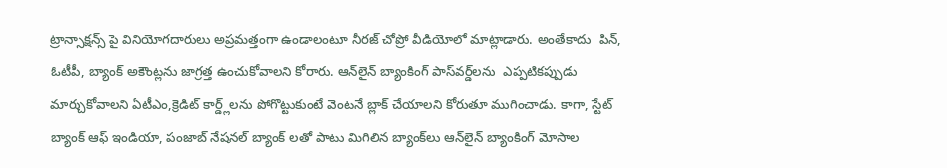ట్రాన్సాక్షన్స్‌ పై వినియోగదారులు అప్రమత్తంగా ఉండాలంటూ నీరజ్‌ చోప్రో వీడియోలో మాట్లాడారు. అంతేకాదు  పిన్‌, ఓటీపీ, బ్యాంక్‌ అకౌంట్లను జాగ్రత్త ఉంచుకోవాలని కోరారు. ఆన్‌లైన్ బ్యాంకింగ్ పాస్‌వర్డ్‌లను  ఎప్పటికప్పుడు మార్చుకోవాలని ఏటీఎం,క్రెడిట్ కార్డ్ల్‌లను పోగొట్టుకుంటే వెంటనే బ్లాక్‌ చేయాలని కోరుతూ ముగించాడు. కాగా, స్టేట్ బ్యాంక్ ఆఫ్ ఇండియా, పంజాబ్ నేషనల్ బ్యాంక్‌ లతో పాటు మిగిలిన బ్యాంక్‌లు ఆన్‌లైన్ బ్యాంకింగ్ మోసాల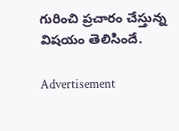గురించి ప్రచారం చేస్తున్న విషయం తెలిసిందే.

Advertisement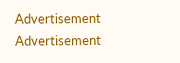Advertisement
Advertisement